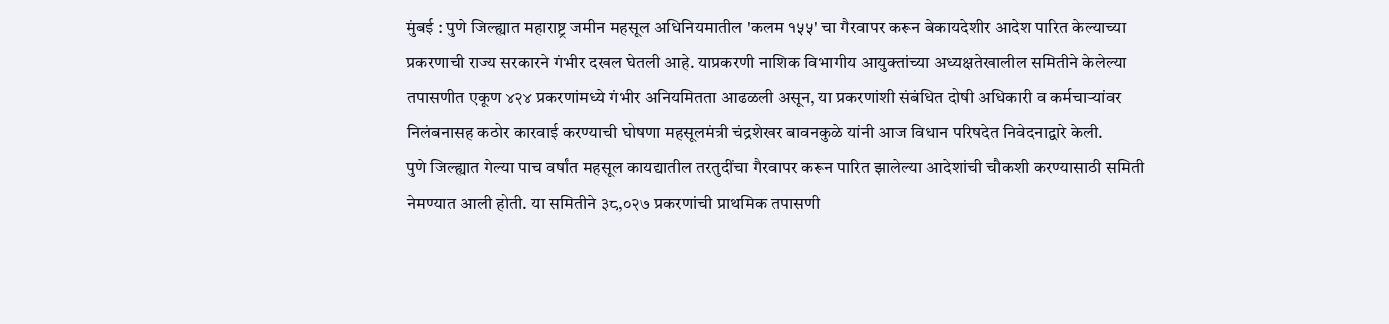मुंबई : पुणे जिल्ह्यात महाराष्ट्र जमीन महसूल अधिनियमातील 'कलम १५५' चा गैरवापर करून बेकायदेशीर आदेश पारित केल्याच्या प्रकरणाची राज्य सरकारने गंभीर दखल घेतली आहे. याप्रकरणी नाशिक विभागीय आयुक्तांच्या अध्यक्षतेखालील समितीने केलेल्या तपासणीत एकूण ४२४ प्रकरणांमध्ये गंभीर अनियमितता आढळली असून, या प्रकरणांशी संबंधित दोषी अधिकारी व कर्मचाऱ्यांवर निलंबनासह कठोर कारवाई करण्याची घोषणा महसूलमंत्री चंद्रशेखर बावनकुळे यांनी आज विधान परिषदेत निवेदनाद्वारे केली.
पुणे जिल्ह्यात गेल्या पाच वर्षांत महसूल कायद्यातील तरतुदींचा गैरवापर करून पारित झालेल्या आदेशांची चौकशी करण्यासाठी समिती नेमण्यात आली होती. या समितीने ३८,०२७ प्रकरणांची प्राथमिक तपासणी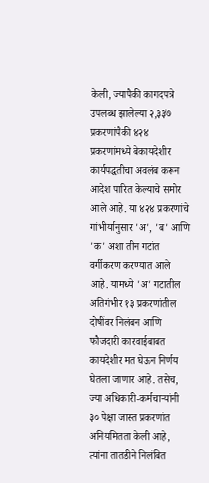केली, ज्यापैकी कागदपत्रे उपलब्ध झालेल्या २,३३७ प्रकरणांपैकी ४२४ प्रकरणांमध्ये बेकायदेशीर कार्यपद्धतीचा अवलंब करून आदेश पारित केल्याचे समोर आले आहे. या ४२४ प्रकरणांचे गांभीर्यानुसार 'अ', 'ब' आणि 'क' अशा तीन गटांत वर्गीकरण करण्यात आले आहे. यामध्ये 'अ' गटातील अतिगंभीर १३ प्रकरणांतील दोषींवर निलंबन आणि फौजदारी कारवाईबाबत कायदेशीर मत घेऊन निर्णय घेतला जाणार आहे. तसेच, ज्या अधिकारी-कर्मचाऱ्यांनी ३० पेक्षा जास्त प्रकरणांत अनियमितता केली आहे, त्यांना तातडीने निलंबित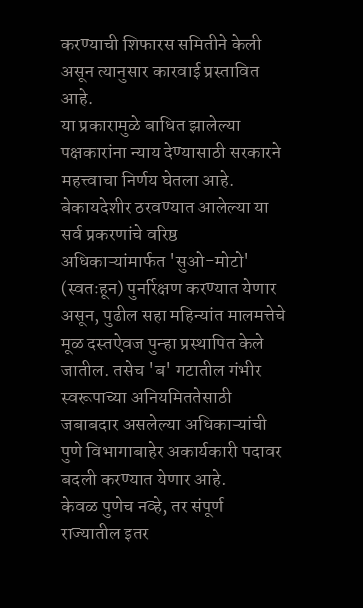करण्याची शिफारस समितीने केली असून त्यानुसार कारवाई प्रस्तावित आहे.
या प्रकारामुळे बाधित झालेल्या पक्षकारांना न्याय देण्यासाठी सरकारने महत्त्वाचा निर्णय घेतला आहे. बेकायदेशीर ठरवण्यात आलेल्या या सर्व प्रकरणांचे वरिष्ठ अधिकाऱ्यांमार्फत 'सुओ-मोटो' (स्वतःहून) पुनर्रिक्षण करण्यात येणार असून, पुढील सहा महिन्यांत मालमत्तेचे मूळ दस्तऐवज पुन्हा प्रस्थापित केले जातील. तसेच 'ब' गटातील गंभीर स्वरूपाच्या अनियमिततेसाठी जबाबदार असलेल्या अधिकाऱ्यांची पुणे विभागाबाहेर अकार्यकारी पदावर बदली करण्यात येणार आहे.
केवळ पुणेच नव्हे, तर संपूर्ण राज्यातील इतर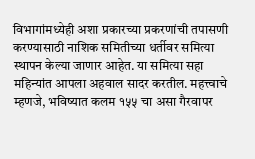विभागांमध्येही अशा प्रकारच्या प्रकरणांची तपासणी करण्यासाठी नाशिक समितीच्या धर्तीवर समित्या स्थापन केल्या जाणार आहेत. या समित्या सहा महिन्यांत आपला अहवाल सादर करतील. महत्त्वाचे म्हणजे, भविष्यात कलम १५५ चा असा गैरवापर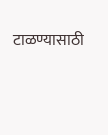टाळण्यासाठी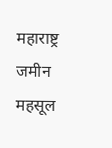महाराष्ट्र जमीन महसूल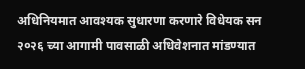अधिनियमात आवश्यक सुधारणा करणारे विधेयक सन २०२६ च्या आगामी पावसाळी अधिवेशनात मांडण्यात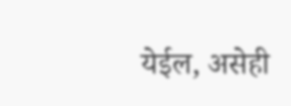येईल, असेही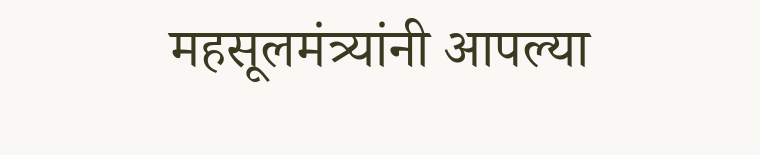महसूलमंत्र्यांनी आपल्या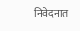निवेदनात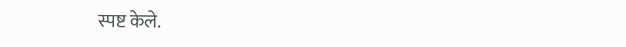स्पष्ट केले.